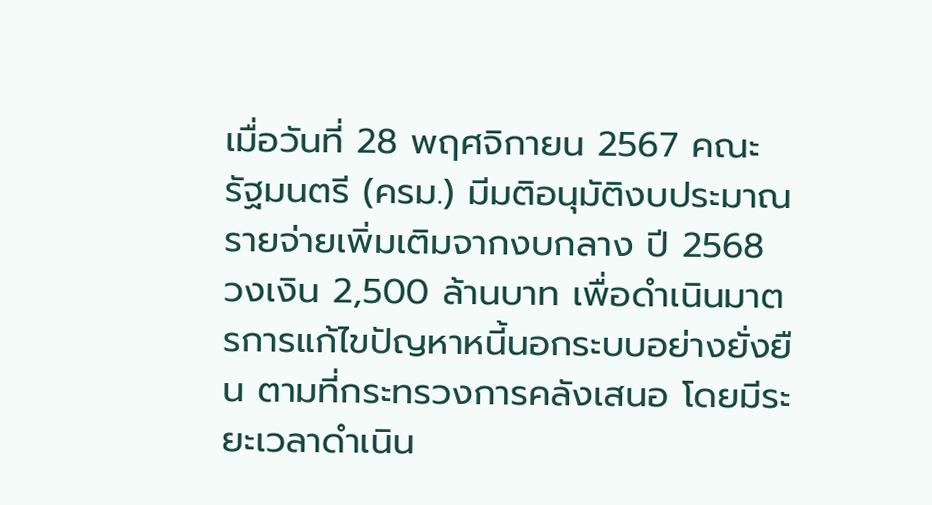เมื่อวันที่ 28 พฤศจิกายน 2567 คณะรัฐมนตรี (ครม.) มีมติอนุมัติงบประมาณรายจ่ายเพิ่มเติมจากงบกลาง ปี 2568 วงเงิน 2,500 ล้านบาท เพื่อดำเนินมาตรการแก้ไขปัญหาหนี้นอกระบบอย่างยั่งยืน ตามที่กระทรวงการคลังเสนอ โดยมีระยะเวลาดำเนิน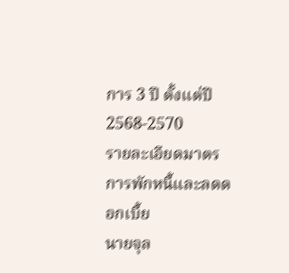การ 3 ปี ตั้งแต่ปี 2568-2570
รายละเอียดมาตรการพักหนี้และลดดอกเบี้ย
นายจุล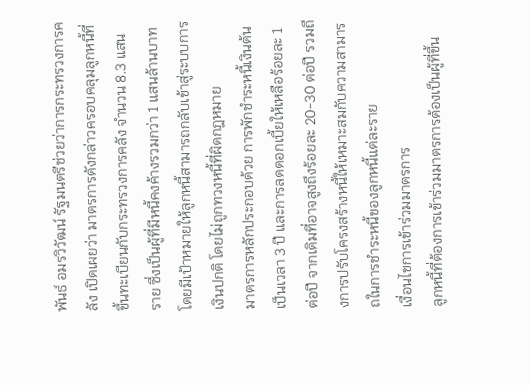พันธ์ อมรวิวัฒน์ รัฐมนตรีช่วยว่าการกระทรวงการคลัง เปิดเผยว่า มาตรการดังกล่าวครอบคลุมลูกหนี้ที่ขึ้นทะเบียนกับกระทรวงการคลัง จำนวน 8.3 แสนราย ซึ่งเป็นผู้ที่มีหนี้คงค้างรวมกว่า 1 แสนล้านบาท โดยมีเป้าหมายให้ลูกหนี้สามารถกลับเข้าสู่ระบบการเงินปกติ โดยไม่ถูกทวงหนี้ที่ผิดกฎหมาย
มาตรการหลักประกอบด้วย การพักชำระหนี้เงินต้นเป็นเวลา 3 ปี และการลดดอกเบี้ยให้เหลือร้อยละ 1 ต่อปี จากเดิมที่อาจสูงถึงร้อยละ 20-30 ต่อปี รวมถึงการปรับโครงสร้างหนี้ให้เหมาะสมกับความสามารถในการชำระหนี้ของลูกหนี้แต่ละราย
เงื่อนไขการเข้าร่วมมาตรการ
ลูกหนี้ที่ต้องการเข้าร่วมมาตรการต้องเป็นผู้ที่ขึ้น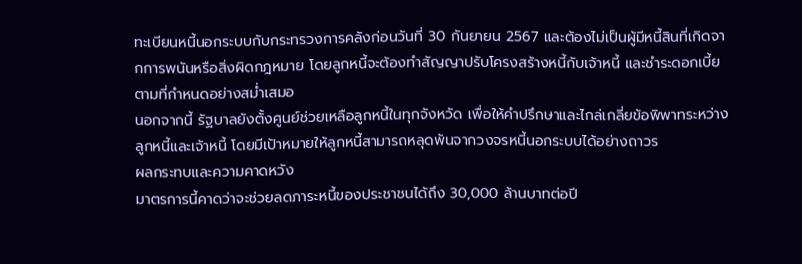ทะเบียนหนี้นอกระบบกับกระทรวงการคลังก่อนวันที่ 30 กันยายน 2567 และต้องไม่เป็นผู้มีหนี้สินที่เกิดจากการพนันหรือสิ่งผิดกฎหมาย โดยลูกหนี้จะต้องทำสัญญาปรับโครงสร้างหนี้กับเจ้าหนี้ และชำระดอกเบี้ยตามที่กำหนดอย่างสม่ำเสมอ
นอกจากนี้ รัฐบาลยังตั้งศูนย์ช่วยเหลือลูกหนี้ในทุกจังหวัด เพื่อให้คำปรึกษาและไกล่เกลี่ยข้อพิพาทระหว่างลูกหนี้และเจ้าหนี้ โดยมีเป้าหมายให้ลูกหนี้สามารถหลุดพ้นจากวงจรหนี้นอกระบบได้อย่างถาวร
ผลกระทบและความคาดหวัง
มาตรการนี้คาดว่าจะช่วยลดภาระหนี้ของประชาชนได้ถึง 30,000 ล้านบาทต่อปี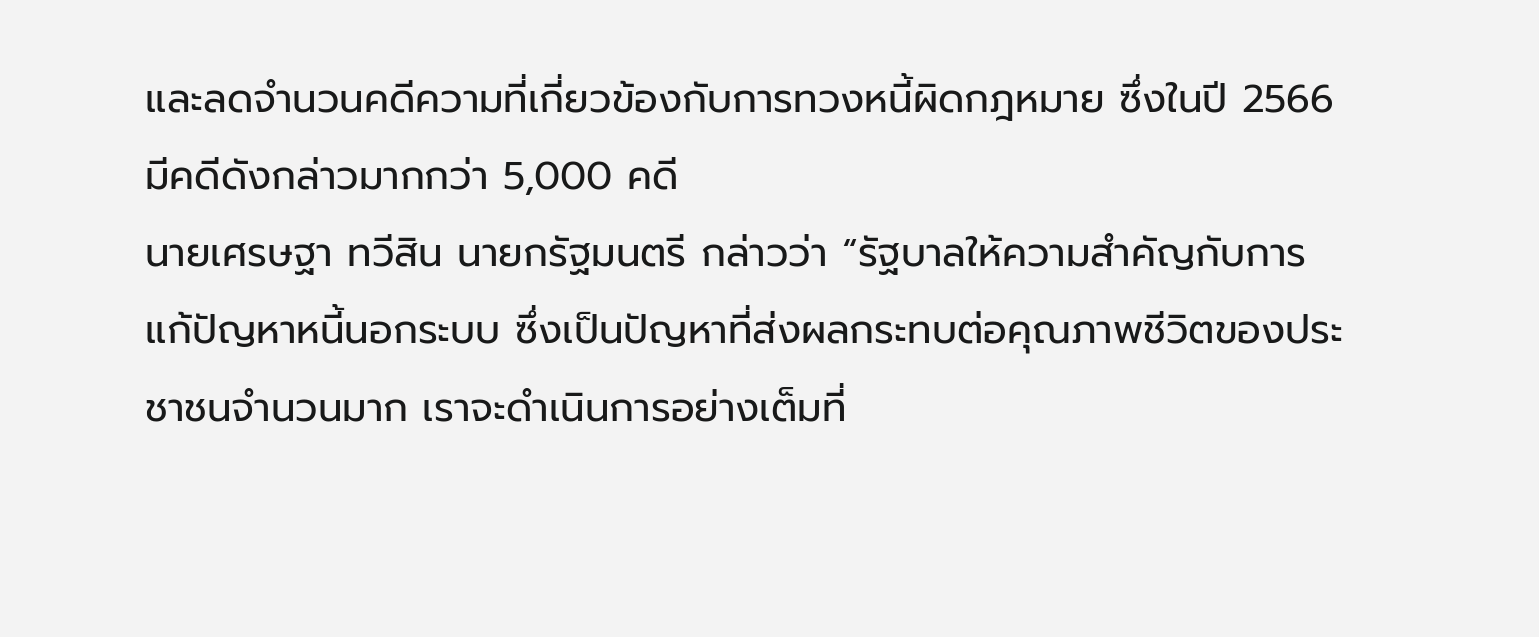และลดจำนวนคดีความที่เกี่ยวข้องกับการทวงหนี้ผิดกฎหมาย ซึ่งในปี 2566 มีคดีดังกล่าวมากกว่า 5,000 คดี
นายเศรษฐา ทวีสิน นายกรัฐมนตรี กล่าวว่า “รัฐบาลให้ความสำคัญกับการแก้ปัญหาหนี้นอกระบบ ซึ่งเป็นปัญหาที่ส่งผลกระทบต่อคุณภาพชีวิตของประชาชนจำนวนมาก เราจะดำเนินการอย่างเต็มที่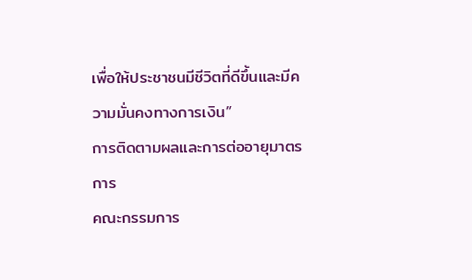เพื่อให้ประชาชนมีชีวิตที่ดีขึ้นและมีความมั่นคงทางการเงิน”
การติดตามผลและการต่ออายุมาตรการ
คณะกรรมการ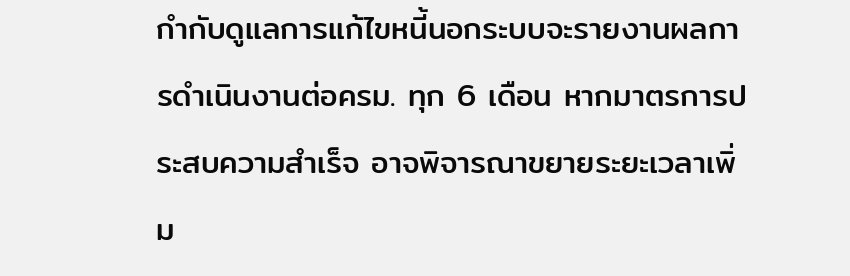กำกับดูแลการแก้ไขหนี้นอกระบบจะรายงานผลการดำเนินงานต่อครม. ทุก 6 เดือน หากมาตรการประสบความสำเร็จ อาจพิจารณาขยายระยะเวลาเพิ่ม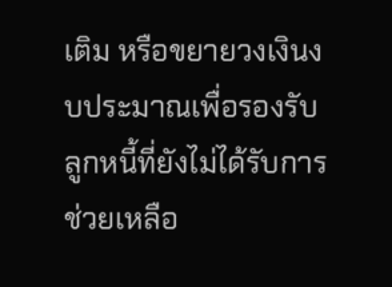เติม หรือขยายวงเงินงบประมาณเพื่อรองรับลูกหนี้ที่ยังไม่ได้รับการช่วยเหลือ